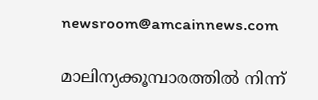newsroom@amcainnews.com

മാലിന്യക്കൂമ്പാരത്തിൽ നിന്ന്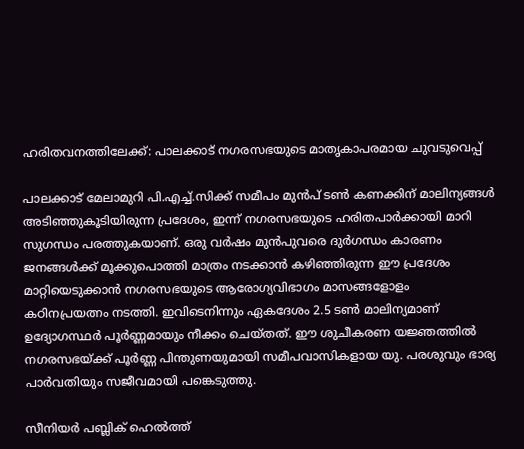ഹരിതവനത്തിലേക്ക്: പാലക്കാട് നഗരസഭയുടെ മാതൃകാപരമായ ചുവടുവെപ്പ്

പാലക്കാട് മേലാമുറി പി.എച്ച്.സിക്ക് സമീപം മുൻപ് ടൺ കണക്കിന് മാലിന്യങ്ങൾ അടിഞ്ഞുകൂടിയിരുന്ന പ്രദേശം, ഇന്ന് നഗരസഭയുടെ ഹരിതപാർക്കായി മാറി സുഗന്ധം പരത്തുകയാണ്. ഒരു വർഷം മുൻപുവരെ ദുർഗന്ധം കാരണം ജനങ്ങൾക്ക് മൂക്കുപൊത്തി മാത്രം നടക്കാൻ കഴിഞ്ഞിരുന്ന ഈ പ്രദേശം മാറ്റിയെടുക്കാൻ നഗരസഭയുടെ ആരോഗ്യവിഭാഗം മാസങ്ങളോളം കഠിനപ്രയത്നം നടത്തി. ഇവിടെനിന്നും ഏകദേശം 2.5 ടൺ മാലിന്യമാണ് ഉദ്യോഗസ്ഥർ പൂർണ്ണമായും നീക്കം ചെയ്തത്. ഈ ശുചീകരണ യജ്ഞത്തിൽ നഗരസഭയ്ക്ക് പൂർണ്ണ പിന്തുണയുമായി സമീപവാസികളായ യു. പരശുവും ഭാര്യ പാർവതിയും സജീവമായി പങ്കെടുത്തു.

സീനിയർ പബ്ലിക് ഹെൽത്ത്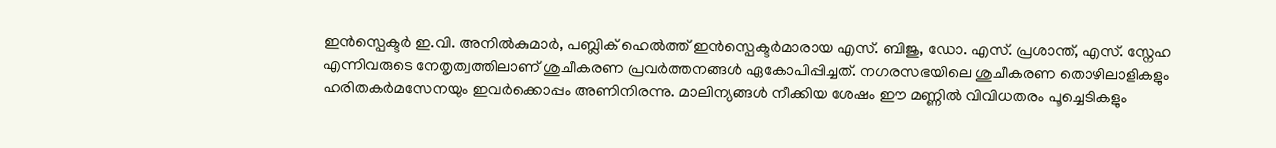ഇൻസ്പെക്ടർ ഇ.വി. അനിൽകുമാർ, പബ്ലിക് ഹെൽത്ത് ഇൻസ്പെക്ടർമാരായ എസ്. ബിജു, ഡോ. എസ്. പ്രശാന്ത്, എസ്. സ്നേഹ എന്നിവരുടെ നേതൃത്വത്തിലാണ് ശുചീകരണ പ്രവർത്തനങ്ങൾ ഏകോപിപ്പിച്ചത്. നഗരസഭയിലെ ശുചീകരണ തൊഴിലാളികളും ഹരിതകർമസേനയും ഇവർക്കൊപ്പം അണിനിരന്നു. മാലിന്യങ്ങൾ നീക്കിയ ശേഷം ഈ മണ്ണിൽ വിവിധതരം പൂച്ചെടികളും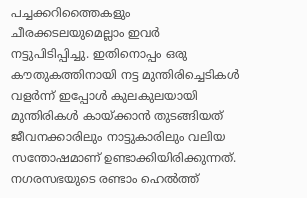പച്ചക്കറിത്തൈകളും ചീരക്കടലയുമെല്ലാം ഇവർ നട്ടുപിടിപ്പിച്ചു. ഇതിനൊപ്പം ഒരു കൗതുകത്തിനായി നട്ട മുന്തിരിച്ചെടികൾ വളർന്ന് ഇപ്പോൾ കുലകുലയായി മുന്തിരികൾ കായ്ക്കാൻ തുടങ്ങിയത് ജീവനക്കാരിലും നാട്ടുകാരിലും വലിയ സന്തോഷമാണ് ഉണ്ടാക്കിയിരിക്കുന്നത്. നഗരസഭയുടെ രണ്ടാം ഹെൽത്ത്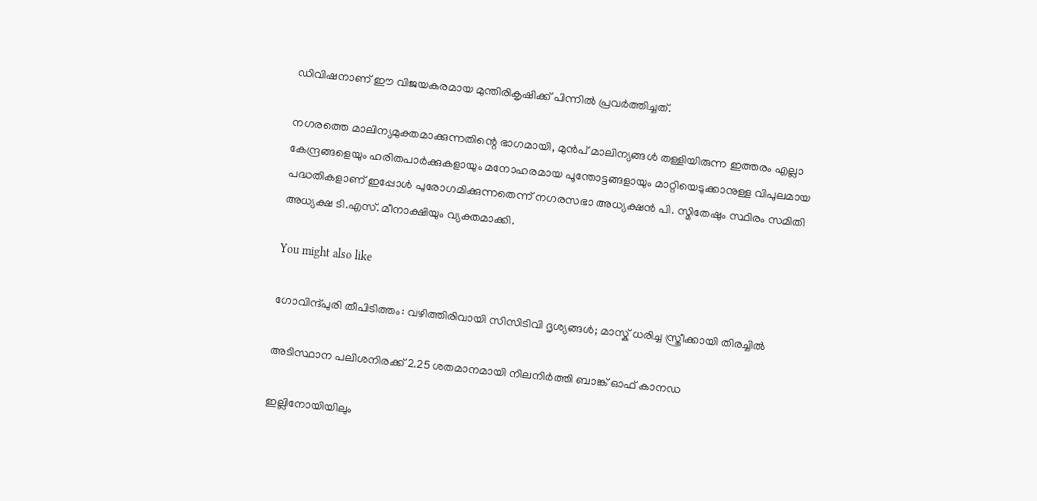ഡിവിഷനാണ് ഈ വിജയകരമായ മുന്തിരികൃഷിക്ക് പിന്നിൽ പ്രവർത്തിച്ചത്.

നഗരത്തെ മാലിന്യമുക്തമാക്കുന്നതിന്റെ ഭാഗമായി, മുൻപ് മാലിന്യങ്ങൾ തള്ളിയിരുന്ന ഇത്തരം എല്ലാ കേന്ദ്രങ്ങളെയും ഹരിതപാർക്കുകളായും മനോഹരമായ പൂന്തോട്ടങ്ങളായും മാറ്റിയെടുക്കാനുള്ള വിപുലമായ പദ്ധതികളാണ് ഇപ്പോൾ പുരോഗമിക്കുന്നതെന്ന് നഗരസഭാ അധ്യക്ഷൻ പി. സ്മിതേഷും സ്ഥിരം സമിതി അധ്യക്ഷ ടി.എസ്. മീനാക്ഷിയും വ്യക്തമാക്കി.

You might also like

ഗോവിന്ദ്പുരി തീപിടിത്തം: വഴിത്തിരിവായി സിസിടിവി ദൃശ്യങ്ങൾ; മാസ്ക് ധരിച്ച സ്ത്രീക്കായി തിരച്ചിൽ

അടിസ്ഥാന പലിശനിരക്ക് 2.25 ശതമാനമായി നിലനിർത്തി ബാങ്ക് ഓഫ് കാനഡ

ഇല്ലിനോയിയിലും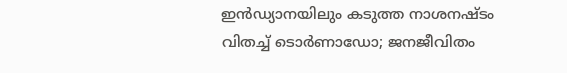ഇൻഡ്യാനയിലും കടുത്ത നാശനഷ്ടം വിതച്ച് ടൊർണാഡോ; ജനജീവിതം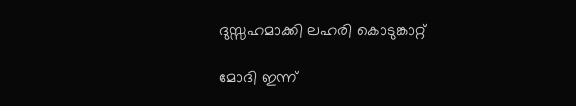ദുസ്സഹമാക്കി ലഹരി കൊടുങ്കാറ്റ്

മോദി ഇന്ന്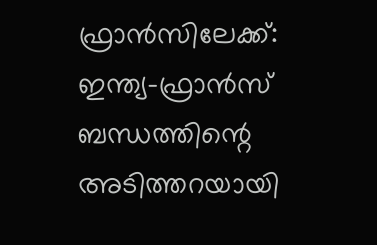ഫ്രാൻസിലേക്ക്: ഇന്ത്യ-ഫ്രാൻസ് ബന്ധത്തിന്റെ അടിത്തറയായി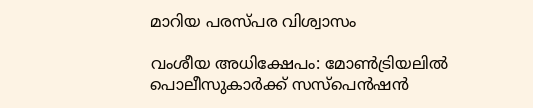മാറിയ പരസ്പര വിശ്വാസം

വംശീയ അധിക്ഷേപം: മോൺട്രിയലിൽ പൊലീസുകാർക്ക് സസ്പെൻഷൻ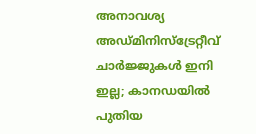അനാവശ്യ അഡ്മിനിസ്ട്രേറ്റീവ് ചാർജ്ജുകൾ ഇനി ഇല്ല; കാനഡയിൽ പുതിയ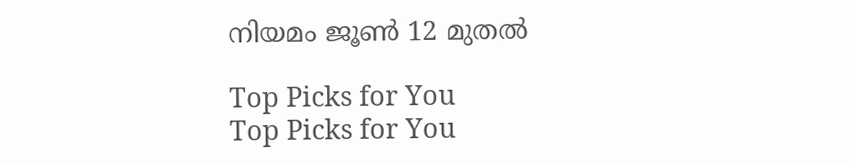നിയമം ജൂൺ 12 മുതൽ

Top Picks for You
Top Picks for You